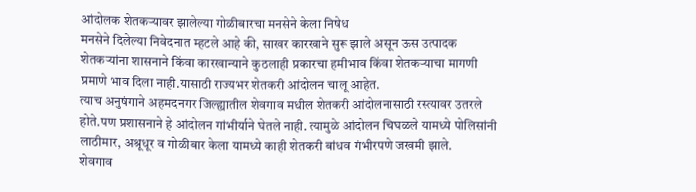आंदोलक शेतकऱ्यावर झालेल्या गोळीबारचा मनसेने केला निषेध
मनसेने दिलेल्या निवेदनात म्हटले आहे की, साखर कारखाने सुरू झाले असून ऊस उत्पादक शेतकऱ्यांना शासनाने किंवा कारखान्याने कुठलाही प्रकारचा हमीभाव किंवा शेतकऱ्याचा मागणी प्रमाणे भाव दिला नाही.यासाठी राज्यभर शेतकरी आंदोलन चालू आहेत.
त्याच अनुषंगाने अहमदनगर जिल्ह्यातील शेवगाव मधील शेतकरी आंदोलनासाठी रस्त्यावर उतरले होते.पण प्रशासनाने हे आंदोलन गांभीर्याने घेतले नाही. त्यामुळे आंदोलन चिघळले यामध्ये पोलिसांनी लाठीमार, अश्रूधूर व गोळीबार केला यामध्ये काही शेतकरी बांधव गंभीरपणे जखमी झाले.
शेवगाव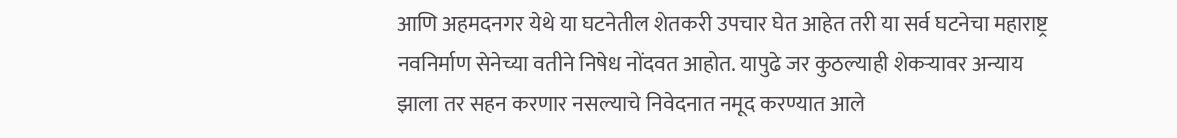आणि अहमदनगर येथे या घटनेतील शेतकरी उपचार घेत आहेत तरी या सर्व घटनेचा महाराष्ट्र नवनिर्माण सेनेच्या वतीने निषेध नोंदवत आहोत. यापुढे जर कुठल्याही शेकऱ्यावर अन्याय झाला तर सहन करणार नसल्याचे निवेदनात नमूद करण्यात आले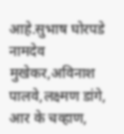आहे.सुभाष घोरपडे नामदेव मुखेकर,अविनाश पालवे,लक्ष्मण डांगे, आर के चव्हाण,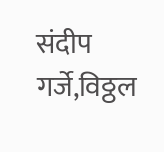संदीप गर्जे,विठ्ठल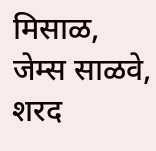मिसाळ, जेम्स साळवे, शरद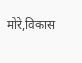मोरे,विकास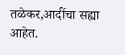तळेकर,आदींचा सह्या आहेत.